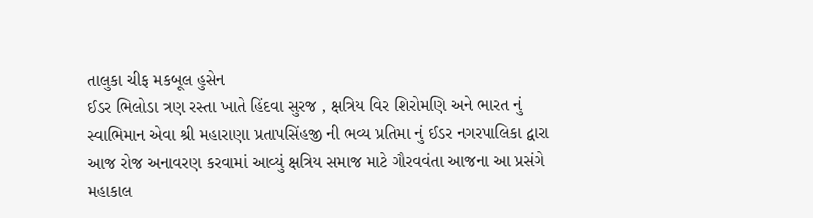તાલુકા ચીફ મકબૂલ હુસેન
ઈડર ભિલોડા ત્રણ રસ્તા ખાતે હિંદવા સુરજ , ક્ષત્રિય વિર શિરોમણિ અને ભારત નું સ્વાભિમાન એવા શ્રી મહારાણા પ્રતાપસિંહજી ની ભવ્ય પ્રતિમા નું ઈડર નગરપાલિકા દ્વારા આજ રોજ અનાવરણ કરવામાં આવ્યું ક્ષત્રિય સમાજ માટે ગૌરવવંતા આજના આ પ્રસંગે મહાકાલ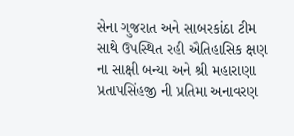સેના ગુજરાત અને સાબરકાંઠા ટીમ સાથે ઉપસ્થિત રહી ઐતિહાસિક ક્ષણ ના સાક્ષી બન્યા અને શ્રી મહારાણા પ્રતાપસિંહજી ની પ્રતિમા અનાવરણ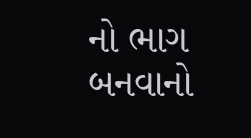નો ભાગ બનવાનો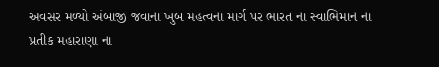અવસર મળ્યો અંબાજી જવાના ખુબ મહત્વના માર્ગ પર ભારત ના સ્વાભિમાન ના પ્રતીક મહારાણા ના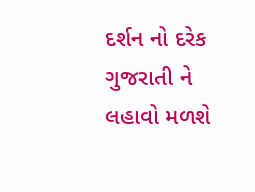દર્શન નો દરેક ગુજરાતી ને લહાવો મળશે